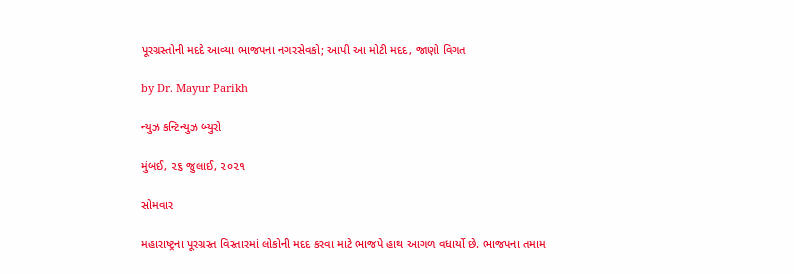પૂરગ્રસ્તોની મદદે આવ્યા ભાજપના નગરસેવકો; આપી આ મોટી મદદ, જાણો વિગત

by Dr. Mayur Parikh

ન્યુઝ કન્ટિન્યુઝ બ્યુરો

મુંબઈ, ૨૬ જુલાઈ, ૨૦૨૧

સોમવાર

મહારાષ્ટ્રના પૂરગ્રસ્ત વિસ્તારમાં લોકોની મદદ કરવા માટે ભાજપે હાથ આગળ વધાર્યો છે. ભાજપના તમામ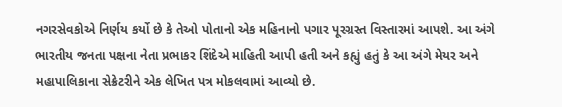નગરસેવકોએ નિર્ણય કર્યો છે કે તેઓ પોતાનો એક મહિનાનો પગાર પૂરગ્રસ્ત વિસ્તારમાં આપશે. આ અંગે ભારતીય જનતા પક્ષના નેતા પ્રભાકર શિંદેએ માહિતી આપી હતી અને કહ્યું હતું કે આ અંગે મેયર અને મહાપાલિકાના સેક્રેટરીને એક લેખિત પત્ર મોકલવામાં આવ્યો છે.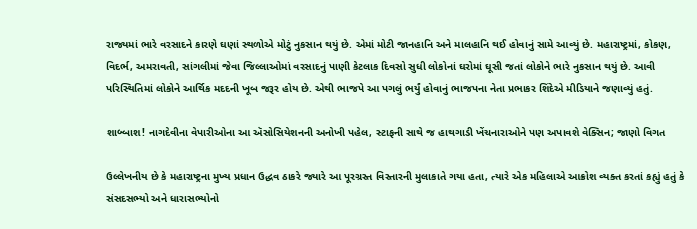રાજ્યમાં ભારે વરસાદને કારણે ઘણાં સ્થળોએ મોટું નુકસાન થયું છે. એમાં મોટી જાનહાનિ અને માલહાનિ થઈ હોવાનું સામે આવ્યું છે. મહારાષ્ટ્રમાં, કોકણ, વિદર્ભ, અમરાવતી, સાંગલીમાં જેવા જિલ્લાઓમાં વરસાદનું પાણી કેટલાક દિવસો સુધી લોકોનાં ઘરોમાં ઘૂસી જતાં લોકોને ભારે નુકસાન થયું છે. આવી પરિસ્થિતિમાં લોકોને આર્થિક મદદની ખૂબ જરૂર હોય છે. એથી ભાજપે આ પગલું ભર્યું હોવાનું ભાજપના નેતા પ્રભાકર શિંદેએ મીડિયાને જણાવ્યું હતું.

શાબ્બાશ! નાગદેવીના વેપારીઓના આ ઍસોસિયેશનની અનોખી પહેલ, સ્ટાફની સાથે જ હાથગાડી ખેંચનારાઓને પણ અપાવશે વેક્સિન; જાણો વિગત

ઉલ્લેખનીય છે કે મહારાષ્ટ્રના મુખ્ય પ્રધાન ઉદ્ધવ ઠાકરે જ્યારે આ પૂરગ્રસ્ત વિસ્તારની મુલાકાતે ગયા હતા, ત્યારે એક મહિલાએ આક્રોશ વ્યક્ત કરતાં કહ્યું હતું કે સંસદસભ્યો અને ધારાસભ્યોનો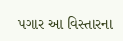પગાર આ વિસ્તારના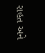રાહત અને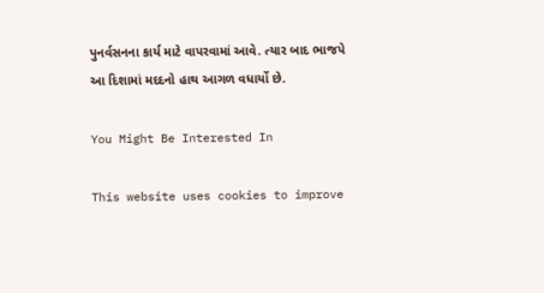પુનર્વસનના કાર્ય માટે વાપરવામાં આવે. ત્યાર બાદ ભાજપે આ દિશામાં મદદનો હાથ આગળ વધાર્યો છે.

You Might Be Interested In

This website uses cookies to improve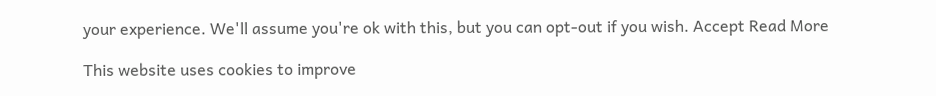your experience. We'll assume you're ok with this, but you can opt-out if you wish. Accept Read More

This website uses cookies to improve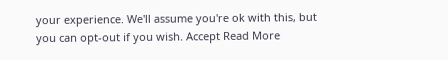your experience. We'll assume you're ok with this, but you can opt-out if you wish. Accept Read More